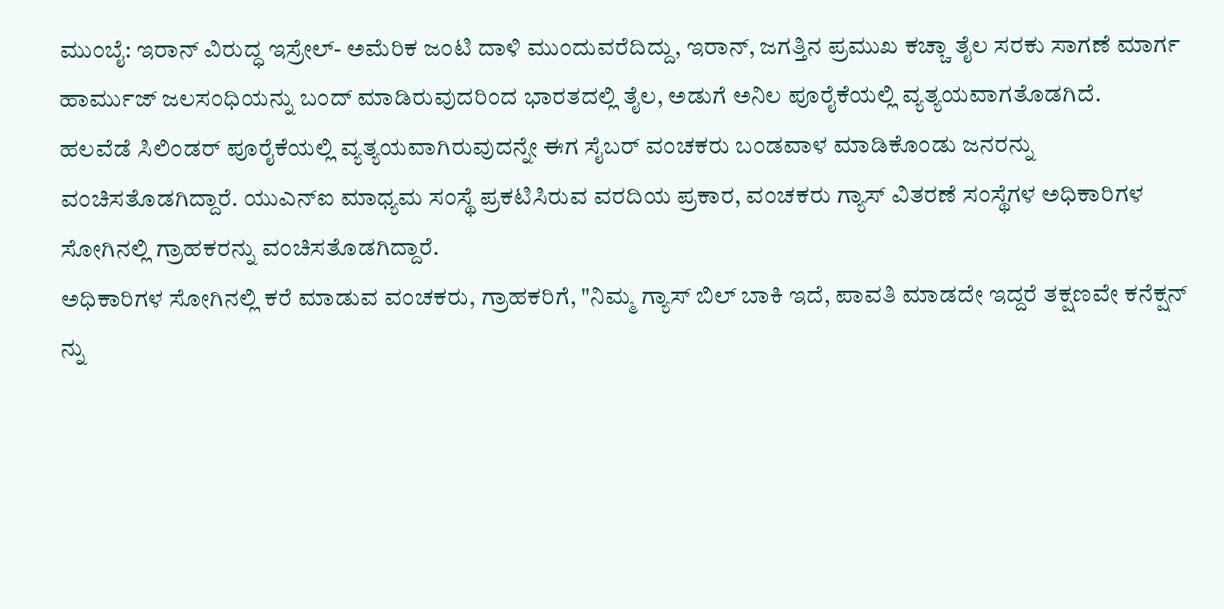ಮುಂಬೈ: ಇರಾನ್ ವಿರುದ್ಧ ಇಸ್ರೇಲ್- ಅಮೆರಿಕ ಜಂಟಿ ದಾಳಿ ಮುಂದುವರೆದಿದ್ದು, ಇರಾನ್, ಜಗತ್ತಿನ ಪ್ರಮುಖ ಕಚ್ಚಾ ತೈಲ ಸರಕು ಸಾಗಣೆ ಮಾರ್ಗ ಹಾರ್ಮುಜ್ ಜಲಸಂಧಿಯನ್ನು ಬಂದ್ ಮಾಡಿರುವುದರಿಂದ ಭಾರತದಲ್ಲಿ ತೈಲ, ಅಡುಗೆ ಅನಿಲ ಪೂರೈಕೆಯಲ್ಲಿ ವ್ಯತ್ಯಯವಾಗತೊಡಗಿದೆ.
ಹಲವೆಡೆ ಸಿಲಿಂಡರ್ ಪೂರೈಕೆಯಲ್ಲಿ ವ್ಯತ್ಯಯವಾಗಿರುವುದನ್ನೇ ಈಗ ಸೈಬರ್ ವಂಚಕರು ಬಂಡವಾಳ ಮಾಡಿಕೊಂಡು ಜನರನ್ನು ವಂಚಿಸತೊಡಗಿದ್ದಾರೆ. ಯುಎನ್ಐ ಮಾಧ್ಯಮ ಸಂಸ್ಥೆ ಪ್ರಕಟಿಸಿರುವ ವರದಿಯ ಪ್ರಕಾರ, ವಂಚಕರು ಗ್ಯಾಸ್ ವಿತರಣೆ ಸಂಸ್ಥೆಗಳ ಅಧಿಕಾರಿಗಳ ಸೋಗಿನಲ್ಲಿ ಗ್ರಾಹಕರನ್ನು ವಂಚಿಸತೊಡಗಿದ್ದಾರೆ.
ಅಧಿಕಾರಿಗಳ ಸೋಗಿನಲ್ಲಿ ಕರೆ ಮಾಡುವ ವಂಚಕರು, ಗ್ರಾಹಕರಿಗೆ, "ನಿಮ್ಮ ಗ್ಯಾಸ್ ಬಿಲ್ ಬಾಕಿ ಇದೆ, ಪಾವತಿ ಮಾಡದೇ ಇದ್ದರೆ ತಕ್ಷಣವೇ ಕನೆಕ್ಷನ್ ನ್ನು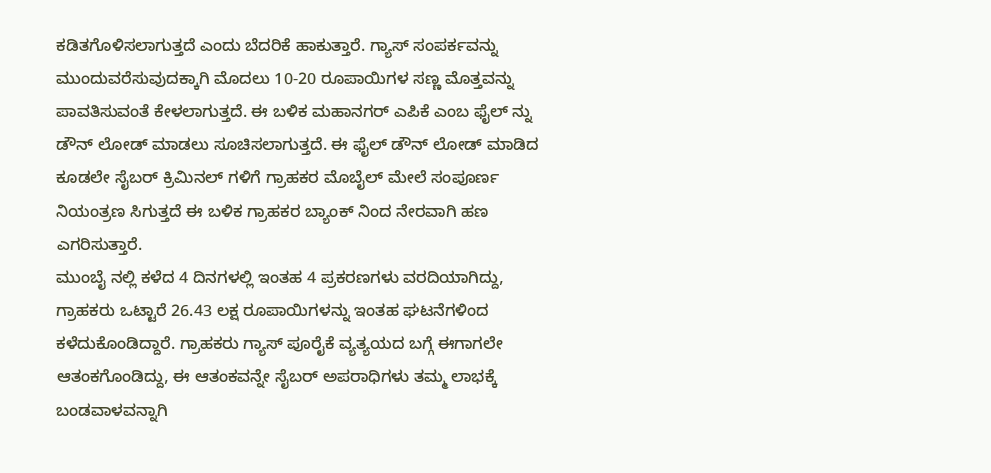ಕಡಿತಗೊಳಿಸಲಾಗುತ್ತದೆ ಎಂದು ಬೆದರಿಕೆ ಹಾಕುತ್ತಾರೆ. ಗ್ಯಾಸ್ ಸಂಪರ್ಕವನ್ನು ಮುಂದುವರೆಸುವುದಕ್ಕಾಗಿ ಮೊದಲು 10-20 ರೂಪಾಯಿಗಳ ಸಣ್ಣ ಮೊತ್ತವನ್ನು ಪಾವತಿಸುವಂತೆ ಕೇಳಲಾಗುತ್ತದೆ. ಈ ಬಳಿಕ ಮಹಾನಗರ್ ಎಪಿಕೆ ಎಂಬ ಫೈಲ್ ನ್ನು ಡೌನ್ ಲೋಡ್ ಮಾಡಲು ಸೂಚಿಸಲಾಗುತ್ತದೆ. ಈ ಫೈಲ್ ಡೌನ್ ಲೋಡ್ ಮಾಡಿದ ಕೂಡಲೇ ಸೈಬರ್ ಕ್ರಿಮಿನಲ್ ಗಳಿಗೆ ಗ್ರಾಹಕರ ಮೊಬೈಲ್ ಮೇಲೆ ಸಂಪೂರ್ಣ ನಿಯಂತ್ರಣ ಸಿಗುತ್ತದೆ ಈ ಬಳಿಕ ಗ್ರಾಹಕರ ಬ್ಯಾಂಕ್ ನಿಂದ ನೇರವಾಗಿ ಹಣ ಎಗರಿಸುತ್ತಾರೆ.
ಮುಂಬೈ ನಲ್ಲಿ ಕಳೆದ 4 ದಿನಗಳಲ್ಲಿ ಇಂತಹ 4 ಪ್ರಕರಣಗಳು ವರದಿಯಾಗಿದ್ದು, ಗ್ರಾಹಕರು ಒಟ್ಟಾರೆ 26.43 ಲಕ್ಷ ರೂಪಾಯಿಗಳನ್ನು ಇಂತಹ ಘಟನೆಗಳಿಂದ ಕಳೆದುಕೊಂಡಿದ್ದಾರೆ. ಗ್ರಾಹಕರು ಗ್ಯಾಸ್ ಪೂರೈಕೆ ವ್ಯತ್ಯಯದ ಬಗ್ಗೆ ಈಗಾಗಲೇ ಆತಂಕಗೊಂಡಿದ್ದು, ಈ ಆತಂಕವನ್ನೇ ಸೈಬರ್ ಅಪರಾಧಿಗಳು ತಮ್ಮ ಲಾಭಕ್ಕೆ ಬಂಡವಾಳವನ್ನಾಗಿ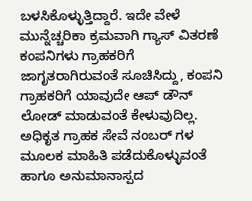ಬಳಸಿಕೊಳ್ಳುತ್ತಿದ್ದಾರೆ. ಇದೇ ವೇಳೆ ಮುನ್ನೆಚ್ಚರಿಕಾ ಕ್ರಮವಾಗಿ ಗ್ಯಾಸ್ ವಿತರಣೆ ಕಂಪನಿಗಳು ಗ್ರಾಹಕರಿಗೆ ಜಾಗೃತರಾಗಿರುವಂತೆ ಸೂಚಿಸಿದ್ದು, ಕಂಪನಿ ಗ್ರಾಹಕರಿಗೆ ಯಾವುದೇ ಆಪ್ ಡೌನ್ ಲೋಡ್ ಮಾಡುವಂತೆ ಕೇಳುವುದಿಲ್ಲ. ಅಧಿಕೃತ ಗ್ರಾಹಕ ಸೇವೆ ನಂಬರ್ ಗಳ ಮೂಲಕ ಮಾಹಿತಿ ಪಡೆದುಕೊಳ್ಳುವಂತೆ ಹಾಗೂ ಅನುಮಾನಾಸ್ಪದ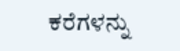ಕರೆಗಳನ್ನು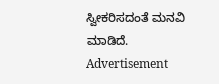ಸ್ವೀಕರಿಸದಂತೆ ಮನವಿ ಮಾಡಿದೆ.
Advertisement